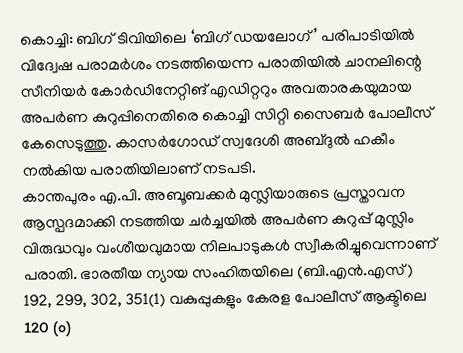കൊച്ചി: ബിഗ് ടിവിയിലെ ‘ബിഗ് ഡയലോഗ്’ പരിപാടിയിൽ വിദ്വേഷ പരാമർശം നടത്തിയെന്ന പരാതിയിൽ ചാനലിന്റെ സീനിയർ കോർഡിനേറ്റിങ് എഡിറ്ററും അവതാരകയുമായ അപർണ കുറുപ്പിനെതിരെ കൊച്ചി സിറ്റി സൈബർ പോലീസ് കേസെടുത്തു. കാസർഗോഡ് സ്വദേശി അബ്ദുൽ ഹകീം നൽകിയ പരാതിയിലാണ് നടപടി.
കാന്തപുരം എ.പി. അബൂബക്കർ മുസ്ലിയാരുടെ പ്രസ്താവന ആസ്പദമാക്കി നടത്തിയ ചർച്ചയിൽ അപർണ കുറുപ്പ് മുസ്ലിം വിരുദ്ധവും വംശീയവുമായ നിലപാടുകൾ സ്വീകരിച്ചുവെന്നാണ് പരാതി. ഭാരതീയ ന്യായ സംഹിതയിലെ (ബി.എൻ.എസ്) 192, 299, 302, 351(1) വകുപ്പുകളും കേരള പോലീസ് ആക്ടിലെ 120 (o)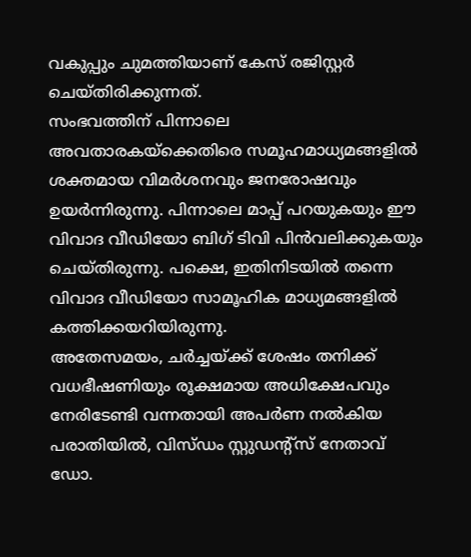വകുപ്പും ചുമത്തിയാണ് കേസ് രജിസ്റ്റർ ചെയ്തിരിക്കുന്നത്.
സംഭവത്തിന് പിന്നാലെ അവതാരകയ്ക്കെതിരെ സമൂഹമാധ്യമങ്ങളിൽ ശക്തമായ വിമർശനവും ജനരോഷവും ഉയർന്നിരുന്നു. പിന്നാലെ മാപ്പ് പറയുകയും ഈ വിവാദ വീഡിയോ ബിഗ് ടിവി പിൻവലിക്കുകയും ചെയ്തിരുന്നു. പക്ഷെ, ഇതിനിടയിൽ തന്നെ വിവാദ വീഡിയോ സാമൂഹിക മാധ്യമങ്ങളിൽ കത്തിക്കയറിയിരുന്നു.
അതേസമയം, ചർച്ചയ്ക്ക് ശേഷം തനിക്ക് വധഭീഷണിയും രൂക്ഷമായ അധിക്ഷേപവും നേരിടേണ്ടി വന്നതായി അപർണ നൽകിയ പരാതിയിൽ, വിസ്ഡം സ്റ്റുഡന്റ്സ് നേതാവ് ഡോ.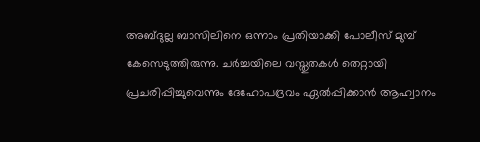അബ്ദുല്ല ബാസിലിനെ ഒന്നാം പ്രതിയാക്കി പോലീസ് മുമ്പ് കേസെടുത്തിരുന്നു. ചർച്ചയിലെ വസ്തുതകൾ തെറ്റായി പ്രചരിപ്പിച്ചുവെന്നും ദേഹോപദ്രവം ഏൽപ്പിക്കാൻ ആഹ്വാനം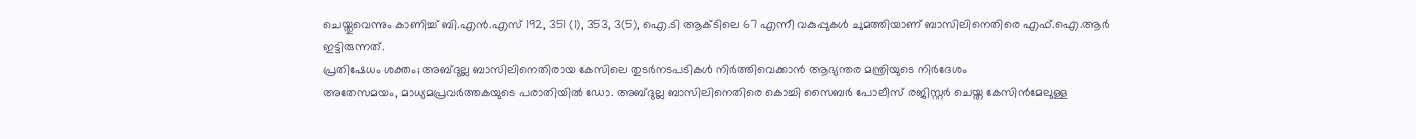ചെയ്തുവെന്നും കാണിച്ച് ബി.എൻ.എസ് 192, 351 (1), 353, 3(5), ഐ.ടി ആക്ടിലെ 67 എന്നീ വകുപ്പുകൾ ചുമത്തിയാണ് ബാസിലിനെതിരെ എഫ്.ഐ.ആർ ഇട്ടിരുന്നത്.
പ്രതിഷേധം ശക്തം; അബ്ദുല്ല ബാസിലിനെതിരായ കേസിലെ തുടർനടപടികൾ നിർത്തിവെക്കാൻ ആഭ്യന്തര മന്ത്രിയുടെ നിർദേശം
അതേസമയം, മാധ്യമപ്രവർത്തകയുടെ പരാതിയിൽ ഡോ. അബ്ദുല്ല ബാസിലിനെതിരെ കൊച്ചി സൈബർ പോലീസ് രജിസ്റ്റർ ചെയ്ത കേസിൻമേലുള്ള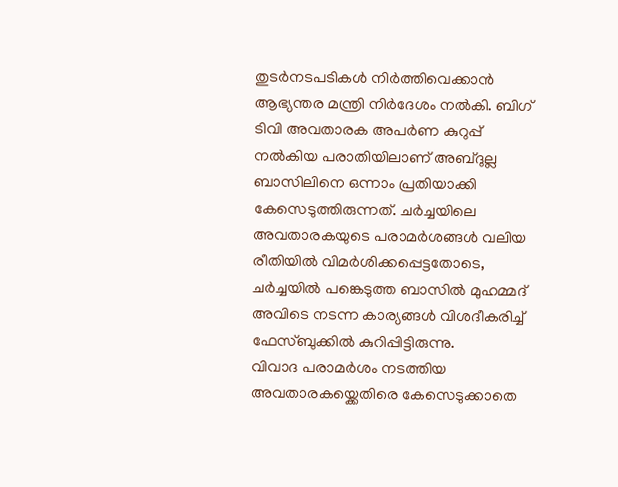തുടർനടപടികൾ നിർത്തിവെക്കാൻ ആഭ്യന്തര മന്ത്രി നിർദേശം നൽകി. ബിഗ് ടിവി അവതാരക അപർണ കുറുപ്പ് നൽകിയ പരാതിയിലാണ് അബ്ദുല്ല ബാസിലിനെ ഒന്നാം പ്രതിയാക്കി കേസെടുത്തിരുന്നത്. ചർച്ചയിലെ അവതാരകയുടെ പരാമർശങ്ങൾ വലിയ രീതിയിൽ വിമർശിക്കപ്പെട്ടതോടെ, ചർച്ചയിൽ പങ്കെടുത്ത ബാസിൽ മുഹമ്മദ് അവിടെ നടന്ന കാര്യങ്ങൾ വിശദീകരിച്ച് ഫേസ്ബുക്കിൽ കുറിപ്പിട്ടിരുന്നു.
വിവാദ പരാമർശം നടത്തിയ അവതാരകയ്ക്കെതിരെ കേസെടുക്കാതെ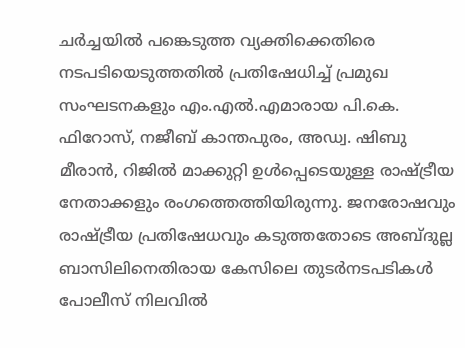ചർച്ചയിൽ പങ്കെടുത്ത വ്യക്തിക്കെതിരെ നടപടിയെടുത്തതിൽ പ്രതിഷേധിച്ച് പ്രമുഖ സംഘടനകളും എം.എൽ.എമാരായ പി.കെ. ഫിറോസ്, നജീബ് കാന്തപുരം, അഡ്വ. ഷിബു മീരാൻ, റിജിൽ മാക്കുറ്റി ഉൾപ്പെടെയുള്ള രാഷ്ട്രീയ നേതാക്കളും രംഗത്തെത്തിയിരുന്നു. ജനരോഷവും രാഷ്ട്രീയ പ്രതിഷേധവും കടുത്തതോടെ അബ്ദുല്ല ബാസിലിനെതിരായ കേസിലെ തുടർനടപടികൾ പോലീസ് നിലവിൽ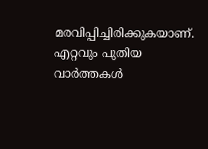മരവിപ്പിച്ചിരിക്കുകയാണ്.
എറ്റവും പുതിയ വാർത്തകൾ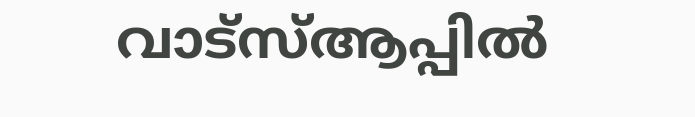വാട്സ്ആപ്പിൽ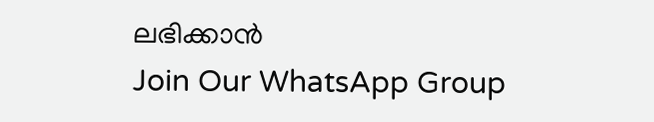ലഭിക്കാൻ
Join Our WhatsApp Group